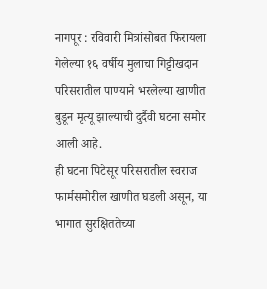नागपूर : रविवारी मित्रांसोबत फिरायला गेलेल्या १६ वर्षीय मुलाचा गिट्टीखदान परिसरातील पाण्याने भरलेल्या खाणीत बुडून मृत्यू झाल्याची दुर्दैवी घटना समोर आली आहे.
ही घटना पिटेसूर परिसरातील स्वराज फार्मसमोरील खाणीत घडली असून, या भागात सुरक्षिततेच्या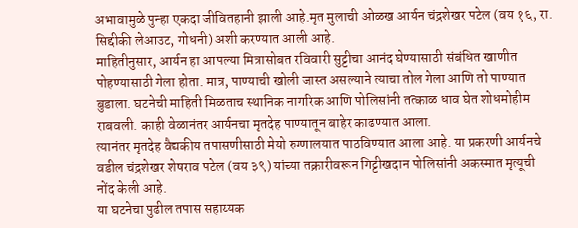अभावामुळे पुन्हा एकदा जीवितहानी झाली आहे.मृत मुलाची ओळख आर्यन चंद्रशेखर पटेल (वय १६, रा. सिद्दीकी लेआउट, गोधनी) अशी करण्यात आली आहे.
माहितीनुसार, आर्यन हा आपल्या मित्रासोबत रविवारी सुट्टीचा आनंद घेण्यासाठी संबंधित खाणीत पोहण्यासाठी गेला होता. मात्र, पाण्याची खोली जास्त असल्याने त्याचा तोल गेला आणि तो पाण्यात बुडाला. घटनेची माहिती मिळताच स्थानिक नागरिक आणि पोलिसांनी तत्काळ धाव घेत शोधमोहीम राबवली. काही वेळानंतर आर्यनचा मृतदेह पाण्यातून बाहेर काढण्यात आला.
त्यानंतर मृतदेह वैद्यकीय तपासणीसाठी मेयो रुग्णालयात पाठविण्यात आला आहे. या प्रकरणी आर्यनचे वडील चंद्रशेखर शेषराव पटेल (वय ३९) यांच्या तक्रारीवरून गिट्टीखदान पोलिसांनी अकस्मात मृत्यूची नोंद केली आहे.
या घटनेचा पुढील तपास सहाय्यक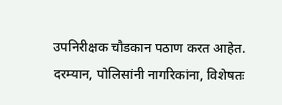उपनिरीक्षक चौडकान पठाण करत आहेत.
दरम्यान, पोलिसांनी नागरिकांना, विशेषतः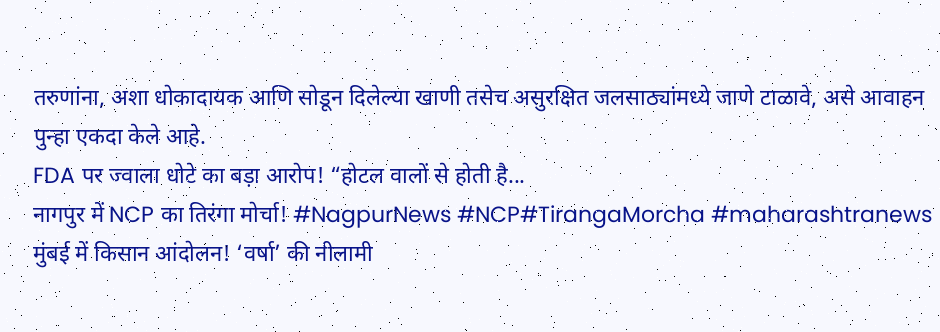तरुणांना, अशा धोकादायक आणि सोडून दिलेल्या खाणी तसेच असुरक्षित जलसाठ्यांमध्ये जाणे टाळावे, असे आवाहन पुन्हा एकदा केले आहे.
FDA पर ज्वाला धोटे का बड़ा आरोप! “होटल वालों से होती है...
नागपुर में NCP का तिरंगा मोर्चा! #NagpurNews #NCP#TirangaMorcha #maharashtranews
मुंबई में किसान आंदोलन! ‘वर्षा’ की नीलामी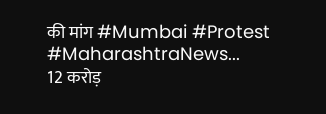की मांग #Mumbai #Protest #MaharashtraNews...
12 करोड़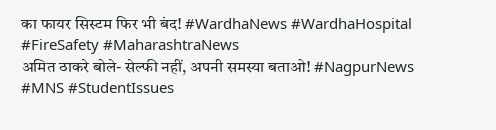का फायर सिस्टम फिर भी बंद! #WardhaNews #WardhaHospital #FireSafety #MaharashtraNews
अमित ठाकरे बोले- सेल्फी नहीं, अपनी समस्या बताओ! #NagpurNews #MNS #StudentIssues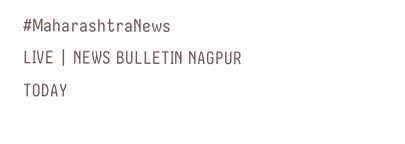#MaharashtraNews
LIVE | NEWS BULLETIN NAGPUR TODAY